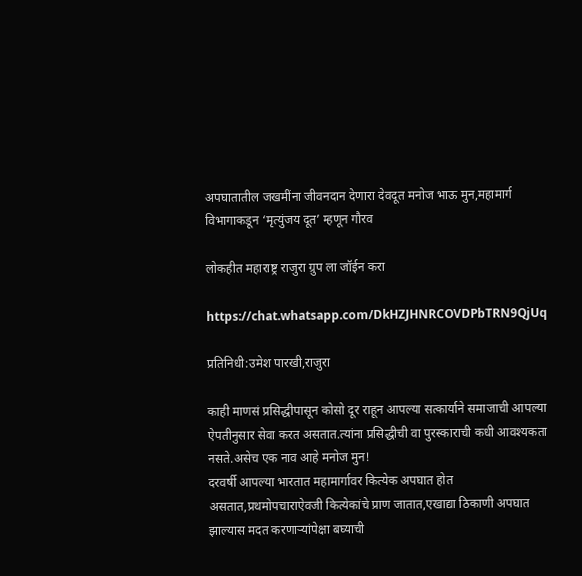अपघातातील जखमींना जीवनदान देणारा देवदूत मनोज भाऊ मुन,महामार्ग विभागाकडून ‘मृत्युंजय दूत’ म्हणून गौरव

लोकहीत महाराष्ट्र राजुरा ग्रुप ला जॉईन करा

https://chat.whatsapp.com/DkHZJHNRCOVDPbTRN9QjUq

प्रतिनिधी:उमेश पारखी,राजुरा

काही माणसं प्रसिद्धीपासून कोसो दूर राहून आपल्या सत्कार्याने समाजाची आपल्या ऐपतीनुसार सेवा करत असतात.त्यांना प्रसिद्धीची वा पुरस्काराची कधी आवश्यकता नसते.असेच एक नाव आहे मनोज मुन!
दरवर्षी आपल्या भारतात महामार्गावर कित्येक अपघात होत असतात,प्रथमोपचाराऐवजी कित्येकांचे प्राण जातात,एखाद्या ठिकाणी अपघात झाल्यास मदत करणाऱ्यांपेक्षा बघ्याची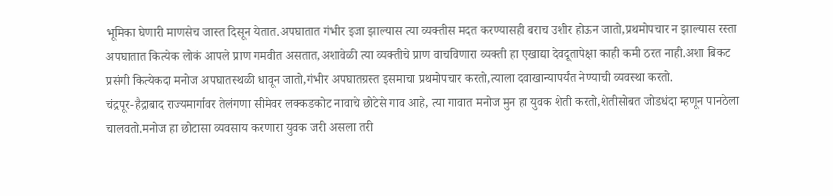भूमिका घेणारी माणसेच जास्त दिसून येतात.अपघातात गंभीर इजा झाल्यास त्या व्यक्तीस मदत करण्यासही बराच उशीर होऊन जातो,प्रथमोपचार न झाल्यास रस्ता अपघातात कित्येक लोकं आपले प्राण गमवीत असतात,अशावेळी त्या व्यक्तीचे प्राण वाचविणारा व्यक्ती हा एखाद्या देवदूतापेक्षा काही कमी ठरत नाही.अशा बिकट प्रसंगी कित्येकदा मनोज अपघातस्थळी धावून जातो,गंभीर अपघातग्रस्त इसमाचा प्रथमोपचार करतो,त्याला दवाखान्यापर्यंत नेण्याची व्यवस्था करतो.
चंद्रपूर-हैद्राबाद राज्यमार्गावर तेलंगणा सीमेवर लक्कडकोट नावाचे छोटेसे गाव आहे, त्या गावात मनोज मुन हा युवक शेती करतो,शेतीसोबत जोडधंदा म्हणून पानठेला चालवतो.मनोज हा छोटासा व्यवसाय करणारा युवक जरी असला तरी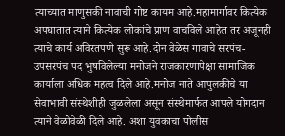त्याच्यात माणुसकी नावाची गोष्ट कायम आहे.महामार्गावर कित्येक अपघातात त्याने कित्येक लोकांचे प्राण वाचविले आहेत तर अजूनही त्याचे कार्य अविरतपणे सुरू आहे.दोन वेळेस गावाचे सरपंच-उपसरपंच पद भुषविलेल्या मनोजने राजकारणापेक्षा सामाजिक कार्याला अधिक महत्व दिले आहे.मनोज नाते आपुलकीचे या सेवाभावी संस्थेशीही जुळलेला असून संस्थेमार्फत आपले योगदान त्याने वेळोवेळी दिले आहे. अशा युवकाचा पोलीस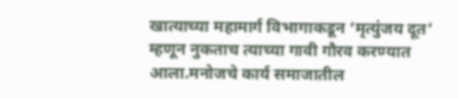खात्याच्या महामार्ग विभागाकडून ‘मृत्युंजय दूत’ म्हणून नुकताच त्याच्या गावी गौरव करण्यात आला.मनोजचे कार्य समाजातील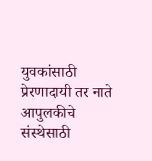युवकांसाठी प्रेरणादायी तर नाते आपुलकीचे संस्थेसाठी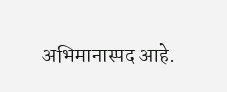अभिमानास्पद आहे.